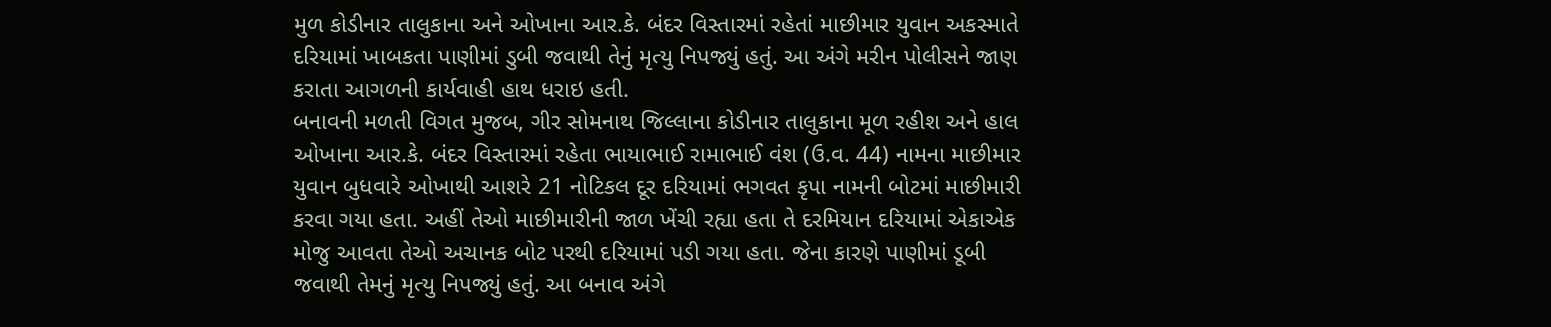મુળ કોડીનાર તાલુકાના અને ઓખાના આર.કે. બંદર વિસ્તારમાં રહેતાં માછીમાર યુવાન અકસ્માતે દરિયામાં ખાબકતા પાણીમાં ડુબી જવાથી તેનું મૃત્યુ નિપજ્યું હતું. આ અંગે મરીન પોલીસને જાણ કરાતા આગળની કાર્યવાહી હાથ ધરાઇ હતી.
બનાવની મળતી વિગત મુજબ, ગીર સોમનાથ જિલ્લાના કોડીનાર તાલુકાના મૂળ રહીશ અને હાલ ઓખાના આર.કે. બંદર વિસ્તારમાં રહેતા ભાયાભાઈ રામાભાઈ વંશ (ઉ.વ. 44) નામના માછીમાર યુવાન બુધવારે ઓખાથી આશરે 21 નોટિકલ દૂર દરિયામાં ભગવત કૃપા નામની બોટમાં માછીમારી કરવા ગયા હતા. અહીં તેઓ માછીમારીની જાળ ખેંચી રહ્યા હતા તે દરમિયાન દરિયામાં એકાએક મોજુ આવતા તેઓ અચાનક બોટ પરથી દરિયામાં પડી ગયા હતા. જેના કારણે પાણીમાં ડૂબી જવાથી તેમનું મૃત્યુ નિપજ્યું હતું. આ બનાવ અંગે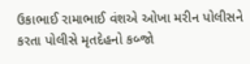ઉકાભાઈ રામાભાઈ વંશએ ઓખા મરીન પોલીસને કરતા પોલીસે મૃતદેહનો કબ્જો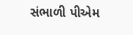સંભાળી પીએમ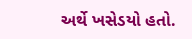અર્થે ખસેડયો હતો.